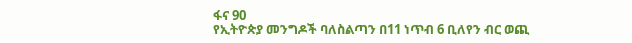ፋና 90
የኢትዮጵያ መንግዶች ባለስልጣን በ11 ነጥብ 6 ቢለየን ብር ወጪ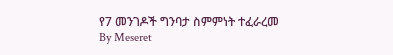የ7 መንገዶች ግንባታ ስምምነት ተፈራረመ
By Meseret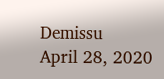Demissu
April 28, 2020